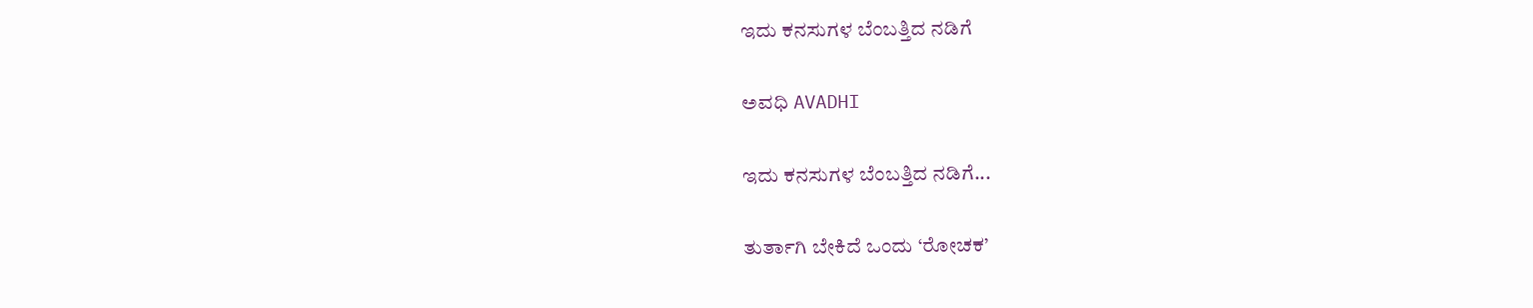ಇದು ಕನಸುಗಳ ಬೆಂಬತ್ತಿದ ನಡಿಗೆ‍

ಅವಧಿ AVADHI

ಇದು ಕನಸುಗಳ ಬೆಂಬತ್ತಿದ ನಡಿಗೆ...

ತುರ್ತಾಗಿ ಬೇಕಿದೆ ಒಂದು ‘ರೋಚಕ’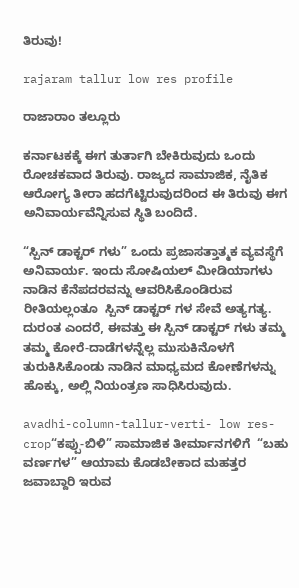ತಿರುವು!

rajaram tallur low res profile

ರಾಜಾರಾಂ ತಲ್ಲೂರು

ಕರ್ನಾಟಕಕ್ಕೆ ಈಗ ತುರ್ತಾಗಿ ಬೇಕಿರುವುದು ಒಂದು ರೋಚಕವಾದ ತಿರುವು. ರಾಜ್ಯದ ಸಾಮಾಜಿಕ, ನೈತಿಕ ಆರೋಗ್ಯ ತೀರಾ ಹದಗೆಟ್ಟಿರುವುದರಿಂದ ಈ ತಿರುವು ಈಗ ಅನಿವಾರ್ಯವೆನ್ನಿಸುವ ಸ್ಥಿತಿ ಬಂದಿದೆ.

“ಸ್ಪಿನ್ ಡಾಕ್ಟರ್ ಗಳು” ಒಂದು ಪ್ರಜಾಸತ್ತಾತ್ಮಕ ವ್ಯವಸ್ಥೆಗೆ ಅನಿವಾರ್ಯ. ಇಂದು ಸೋಷಿಯಲ್ ಮೀಡಿಯಾಗಳು ನಾಡಿನ ಕೆನೆಪದರವನ್ನು ಆವರಿಸಿಕೊಂಡಿರುವ ರೀತಿಯಲ್ಲಂತೂ  ಸ್ಪಿನ್ ಡಾಕ್ಟರ್ ಗಳ ಸೇವೆ ಅತ್ಯಗತ್ಯ. ದುರಂತ ಎಂದರೆ, ಈವತ್ತು ಈ ಸ್ಪಿನ್ ಡಾಕ್ಟರ್ ಗಳು ತಮ್ಮ ತಮ್ಮ ಕೋರೆ-ದಾಡೆಗಳನ್ನೆಲ್ಲ ಮುಸುಕಿನೊಳಗೆ ತುರುಕಿಸಿಕೊಂಡು ನಾಡಿನ ಮಾಧ್ಯಮದ ಕೋಣೆಗಳನ್ನು ಹೊಕ್ಕು, ಅಲ್ಲಿ ನಿಯಂತ್ರಣ ಸಾಧಿಸಿರುವುದು.

avadhi-column-tallur-verti- low res- crop“ಕಪ್ಪು-ಬಿಳಿ” ಸಾಮಾಜಿಕ ತೀರ್ಮಾನಗಳಿಗೆ  “ಬಹು ವರ್ಣಗಳ” ಆಯಾಮ ಕೊಡಬೇಕಾದ ಮಹತ್ತರ ಜವಾಬ್ದಾರಿ ಇರುವ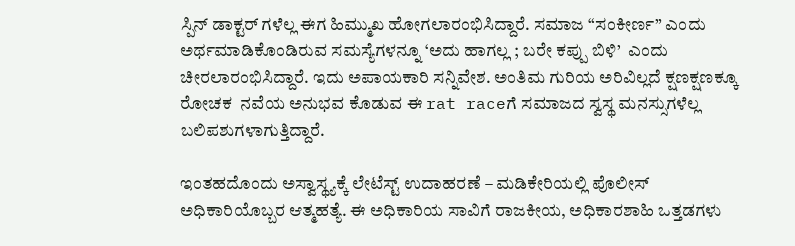ಸ್ಪಿನ್ ಡಾಕ್ಟರ್ ಗಳೆಲ್ಲ ಈಗ ಹಿಮ್ಮುಖ ಹೋಗಲಾರಂಭಿಸಿದ್ದಾರೆ. ಸಮಾಜ “ಸಂಕೀರ್ಣ” ಎಂದು ಅರ್ಥಮಾಡಿಕೊಂಡಿರುವ ಸಮಸ್ಯೆಗಳನ್ನೂ ‘ಅದು ಹಾಗಲ್ಲ ; ಬರೇ ಕಪ್ಪು ಬಿಳಿ’  ಎಂದು ಚೀರಲಾರಂಭಿಸಿದ್ದಾರೆ. ಇದು ಅಪಾಯಕಾರಿ ಸನ್ನಿವೇಶ. ಅಂತಿಮ ಗುರಿಯ ಅರಿವಿಲ್ಲದೆ ಕ್ಷಣಕ್ಷಣಕ್ಕೂ ರೋಚಕ  ನವೆಯ ಅನುಭವ ಕೊಡುವ ಈ rat raceಗೆ ಸಮಾಜದ ಸ್ವಸ್ಥ ಮನಸ್ಸುಗಳೆಲ್ಲ ಬಲಿಪಶುಗಳಾಗುತ್ತಿದ್ದಾರೆ.

ಇಂತಹದೊಂದು ಅಸ್ವಾಸ್ಥ್ಯಕ್ಕೆ ಲೇಟೆಸ್ಟ್ ಉದಾಹರಣೆ – ಮಡಿಕೇರಿಯಲ್ಲಿ ಪೊಲೀಸ್ ಅಧಿಕಾರಿಯೊಬ್ಬರ ಆತ್ಮಹತ್ಯೆ. ಈ ಅಧಿಕಾರಿಯ ಸಾವಿಗೆ ರಾಜಕೀಯ, ಅಧಿಕಾರಶಾಹಿ ಒತ್ತಡಗಳು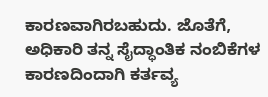ಕಾರಣವಾಗಿರಬಹುದು. ಜೊತೆಗೆ, ಅಧಿಕಾರಿ ತನ್ನ ಸೈದ್ಧಾಂತಿಕ ನಂಬಿಕೆಗಳ ಕಾರಣದಿಂದಾಗಿ ಕರ್ತವ್ಯ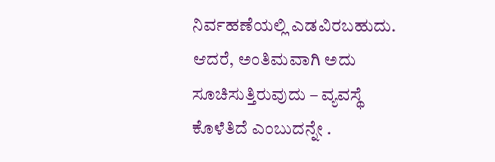ನಿರ್ವಹಣೆಯಲ್ಲಿ ಎಡವಿರಬಹುದು. ಆದರೆ, ಅಂತಿಮವಾಗಿ ಅದು ಸೂಚಿಸುತ್ತಿರುವುದು – ವ್ಯವಸ್ಥೆ ಕೊಳೆತಿದೆ ಎಂಬುದನ್ನೇ .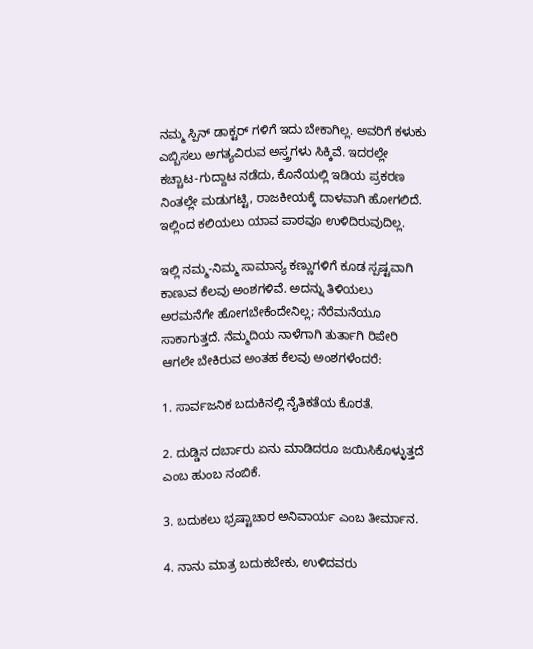ನಮ್ಮ ಸ್ಪಿನ್ ಡಾಕ್ಟರ್ ಗಳಿಗೆ ಇದು ಬೇಕಾಗಿಲ್ಲ. ಅವರಿಗೆ ಕಳುಕು ಎಬ್ಬಿಸಲು ಅಗತ್ಯವಿರುವ ಅಸ್ತ್ರಗಳು ಸಿಕ್ಕಿವೆ. ಇದರಲ್ಲೇ ಕಚ್ಚಾಟ-ಗುದ್ದಾಟ ನಡೆದು, ಕೊನೆಯಲ್ಲಿ ಇಡಿಯ ಪ್ರಕರಣ ನಿಂತಲ್ಲೇ ಮಡುಗಟ್ಟಿ, ರಾಜಕೀಯಕ್ಕೆ ದಾಳವಾಗಿ ಹೋಗಲಿದೆ. ಇಲ್ಲಿಂದ ಕಲಿಯಲು ಯಾವ ಪಾಠವೂ ಉಳಿದಿರುವುದಿಲ್ಲ.

ಇಲ್ಲಿ ನಮ್ಮ-ನಿಮ್ಮ ಸಾಮಾನ್ಯ ಕಣ್ಣುಗಳಿಗೆ ಕೂಡ ಸ್ಪಷ್ಟವಾಗಿ ಕಾಣುವ ಕೆಲವು ಅಂಶಗಳಿವೆ. ಅದನ್ನು ತಿಳಿಯಲು ಅರಮನೆಗೇ ಹೋಗಬೇಕೆಂದೇನಿಲ್ಲ; ನೆರೆಮನೆಯೂ ಸಾಕಾಗುತ್ತದೆ. ನೆಮ್ಮದಿಯ ನಾಳೆಗಾಗಿ ತುರ್ತಾಗಿ ರಿಪೇರಿ ಆಗಲೇ ಬೇಕಿರುವ ಅಂತಹ ಕೆಲವು ಅಂಶಗಳೆಂದರೆ:

1. ಸಾರ್ವಜನಿಕ ಬದುಕಿನಲ್ಲಿ ನೈತಿಕತೆಯ ಕೊರತೆ.

2. ದುಡ್ಡಿನ ದರ್ಬಾರು ಏನು ಮಾಡಿದರೂ ಜಯಿಸಿಕೊಳ್ಳುತ್ತದೆ ಎಂಬ ಹುಂಬ ನಂಬಿಕೆ.

3. ಬದುಕಲು ಭ್ರಷ್ಟಾಚಾರ ಅನಿವಾರ್ಯ ಎಂಬ ತೀರ್ಮಾನ.

4. ನಾನು ಮಾತ್ರ ಬದುಕಬೇಕು, ಉಳಿದವರು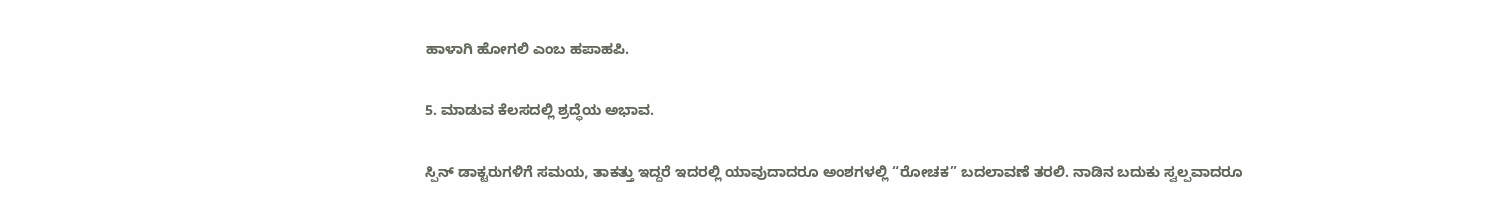ಹಾಳಾಗಿ ಹೋಗಲಿ ಎಂಬ ಹಪಾಹಪಿ.

5. ಮಾಡುವ ಕೆಲಸದಲ್ಲಿ ಶ್ರದ್ಧೆಯ ಅಭಾವ.

ಸ್ಪಿನ್ ಡಾಕ್ಟರುಗಳಿಗೆ ಸಮಯ, ತಾಕತ್ತು ಇದ್ದರೆ ಇದರಲ್ಲಿ ಯಾವುದಾದರೂ ಅಂಶಗಳಲ್ಲಿ “ರೋಚಕ” ಬದಲಾವಣೆ ತರಲಿ. ನಾಡಿನ ಬದುಕು ಸ್ವಲ್ಪವಾದರೂ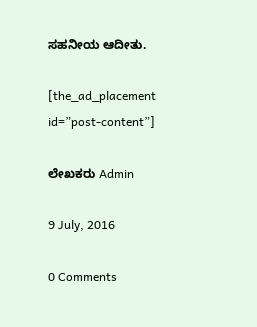ಸಹನೀಯ ಆದೀತು.

[the_ad_placement id=”post-content”]

ಲೇಖಕರು Admin

9 July, 2016

0 Comments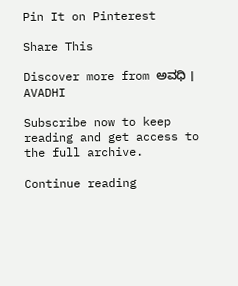Pin It on Pinterest

Share This

Discover more from ಅವಧಿ । AVADHI

Subscribe now to keep reading and get access to the full archive.

Continue reading